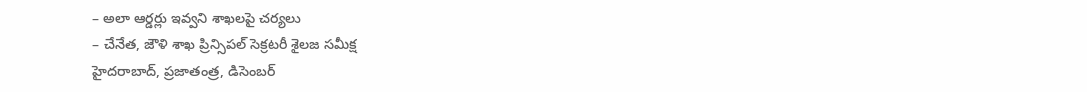– అలా ఆర్డర్లు ఇవ్వని శాఖలపై చర్యలు
– చేనేత, జౌళి శాఖ ప్రిన్సిపల్ సెక్రటరీ శైలజ సమీక్ష
హైదరాబాద్, ప్రజాతంత్ర, డిసెంబర్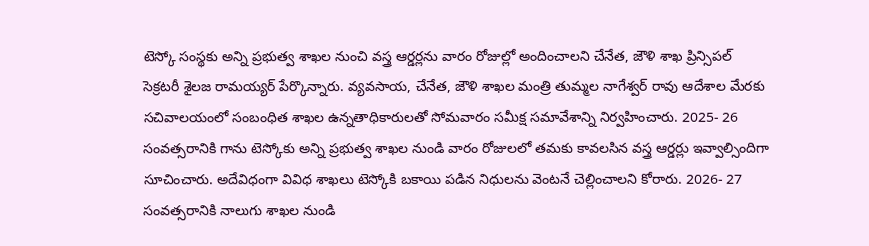టెస్కో సంస్థకు అన్ని ప్రభుత్వ శాఖల నుంచి వస్త్ర ఆర్డర్లను వారం రోజుల్లో అందించాలని చేనేత, జౌళి శాఖ ప్రిన్సిపల్ సెక్రటరీ శైలజ రామయ్యర్ పేర్కొన్నారు. వ్యవసాయ, చేనేత, జౌళి శాఖల మంత్రి తుమ్మల నాగేశ్వర్ రావు ఆదేశాల మేరకు సచివాలయంలో సంబంధిత శాఖల ఉన్నతాధికారులతో సోమవారం సమీక్ష సమావేశాన్ని నిర్వహించారు. 2025- 26 సంవత్సరానికి గాను టెస్కోకు అన్ని ప్రభుత్వ శాఖల నుండి వారం రోజులలో తమకు కావలసిన వస్త్ర ఆర్డర్లు ఇవ్వాల్సిందిగా సూచించారు. అదేవిధంగా వివిధ శాఖలు టెస్కోకి బకాయి పడిన నిధులను వెంటనే చెల్లించాలని కోరారు. 2026- 27 సంవత్సరానికి నాలుగు శాఖల నుండి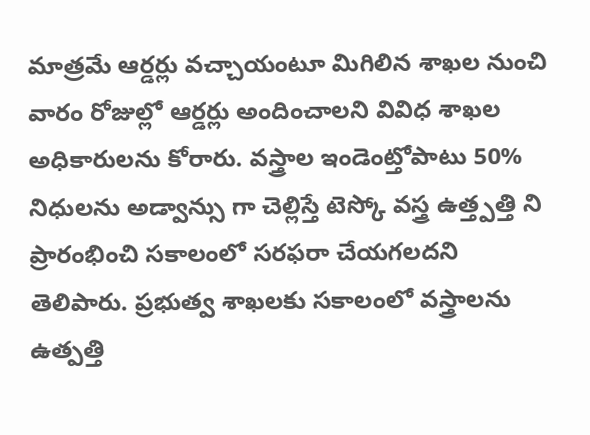మాత్రమే ఆర్డర్లు వచ్చాయంటూ మిగిలిన శాఖల నుంచి వారం రోజుల్లో ఆర్డర్లు అందించాలని వివిధ శాఖల అధికారులను కోరారు. వస్త్రాల ఇండెంట్తోపాటు 50% నిధులను అడ్వాన్సు గా చెల్లిస్తే టెస్కో వస్త్ర ఉత్త్పత్తి ని ప్రారంభించి సకాలంలో సరఫరా చేయగలదని తెలిపారు. ప్రభుత్వ శాఖలకు సకాలంలో వస్త్రాలను ఉత్పత్తి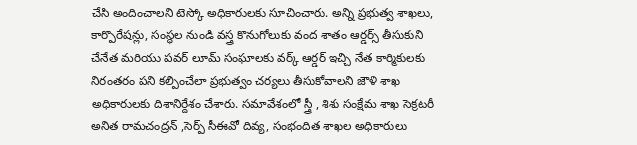చేసి అందించాలని టెస్కో అధికారులకు సూచించారు. అన్ని ప్రభుత్వ శాఖలు, కార్పొరేషన్లు, సంస్థల నుండి వస్త్ర కొనుగోలుకు వంద శాతం ఆర్డర్స్ తీసుకుని చేనేత మరియు పవర్ లూమ్ సంఘాలకు వర్క్ ఆర్డర్ ఇచ్చి నేత కార్మికులకు నిరంతరం పని కల్పించేలా ప్రభుత్వం చర్యలు తీసుకోవాలని జౌళి శాఖ అధికారులకు దిశానిర్దేశం చేశారు. సమావేశంలో స్త్రీ , శిశు సంక్షేమ శాఖ సెక్రటరీ అనిత రామచంద్రన్ ,సెర్ప్ సీఈవో దివ్య, సంభందిత శాఖల అధికారులు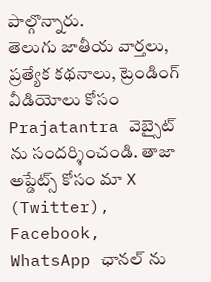పాల్గొన్నారు.
తెలుగు జాతీయ వార్తలు, ప్రత్యేక కథనాలు, ట్రెండింగ్ వీడియోలు కోసం Prajatantra వెబ్సైట్ ను సందర్శించండి. తాజా అప్డేట్స్ కోసం మా X (Twitter), Facebook, WhatsApp ఛానల్ ను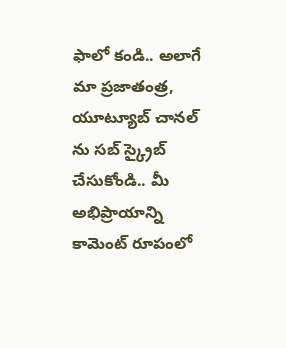ఫాలో కండి.. అలాగే మా ప్రజాతంత్ర, యూట్యూబ్ చానల్ ను సబ్ స్క్రైబ్ చేసుకోండి.. మీ అభిప్రాయాన్ని కామెంట్ రూపంలో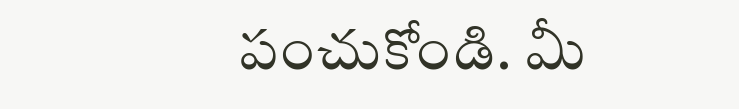పంచుకోండి. మీ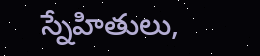స్నేహితులు,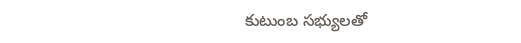కుటుంబ సభ్యులతో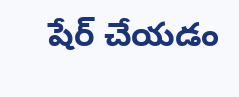షేర్ చేయడం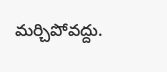మర్చిపోవద్దు.